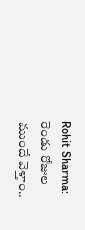Rohit Sharma: రెండు రోజుల ముందే వెళ్తాం..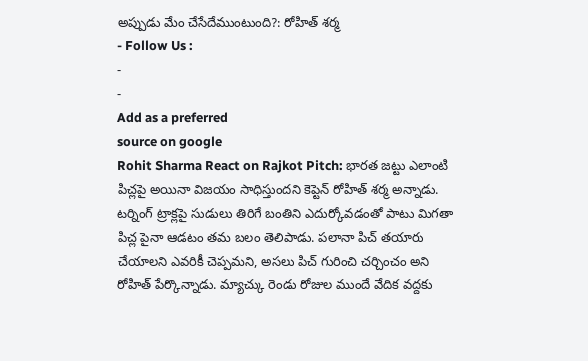అప్పుడు మేం చేసేదేముంటుంది?: రోహిత్ శర్మ
- Follow Us :
-
-
Add as a preferred
source on google
Rohit Sharma React on Rajkot Pitch: భారత జట్టు ఎలాంటి పిచ్లపై అయినా విజయం సాధిస్తుందని కెప్టెన్ రోహిత్ శర్మ అన్నాడు. టర్నింగ్ ట్రాక్లపై సుడులు తిరిగే బంతిని ఎదుర్కోవడంతో పాటు మిగతా పిచ్ల పైనా ఆడటం తమ బలం తెలిపాడు. పలానా పిచ్ తయారు చేయాలని ఎవరికీ చెప్పమని, అసలు పిచ్ గురించి చర్చించం అని రోహిత్ పేర్కొన్నాడు. మ్యాచ్కు రెండు రోజుల ముందే వేదిక వద్దకు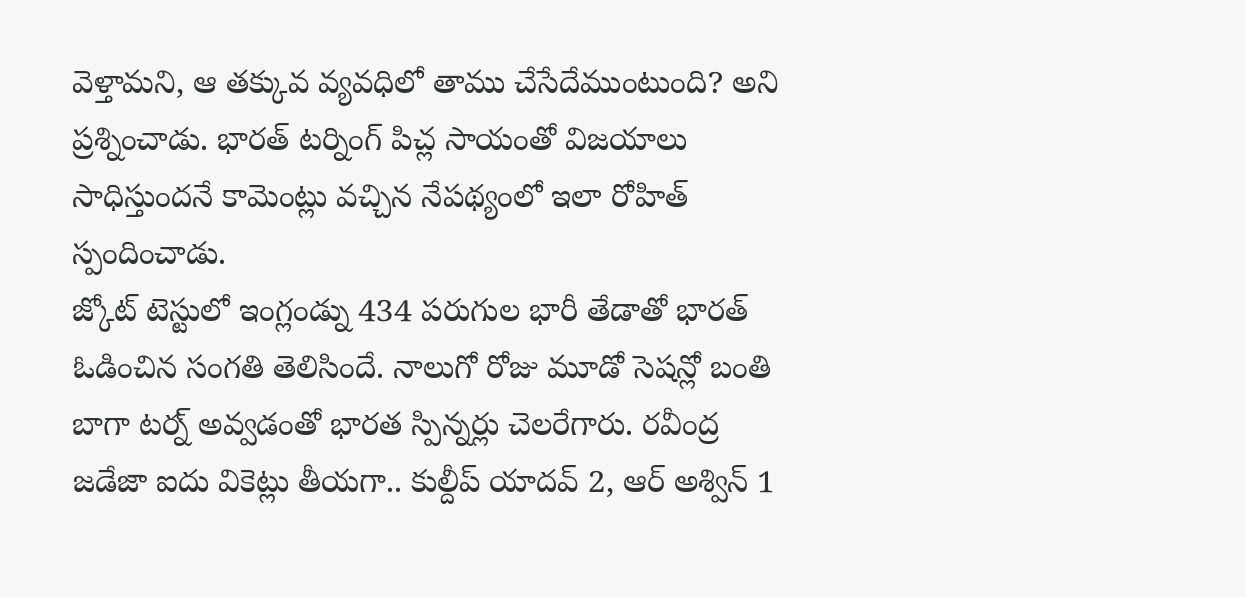వెళ్తామని, ఆ తక్కువ వ్యవధిలో తాము చేసేదేముంటుంది? అని ప్రశ్నించాడు. భారత్ టర్నింగ్ పిచ్ల సాయంతో విజయాలు సాధిస్తుందనే కామెంట్లు వచ్చిన నేపథ్యంలో ఇలా రోహిత్ స్పందించాడు.
జ్కోట్ టెస్టులో ఇంగ్లండ్ను 434 పరుగుల భారీ తేడాతో భారత్ ఓడించిన సంగతి తెలిసిందే. నాలుగో రోజు మూడో సెషన్లో బంతి బాగా టర్న్ అవ్వడంతో భారత స్పిన్నర్లు చెలరేగారు. రవీంద్ర జడేజా ఐదు వికెట్లు తీయగా.. కుల్దీప్ యాదవ్ 2, ఆర్ అశ్విన్ 1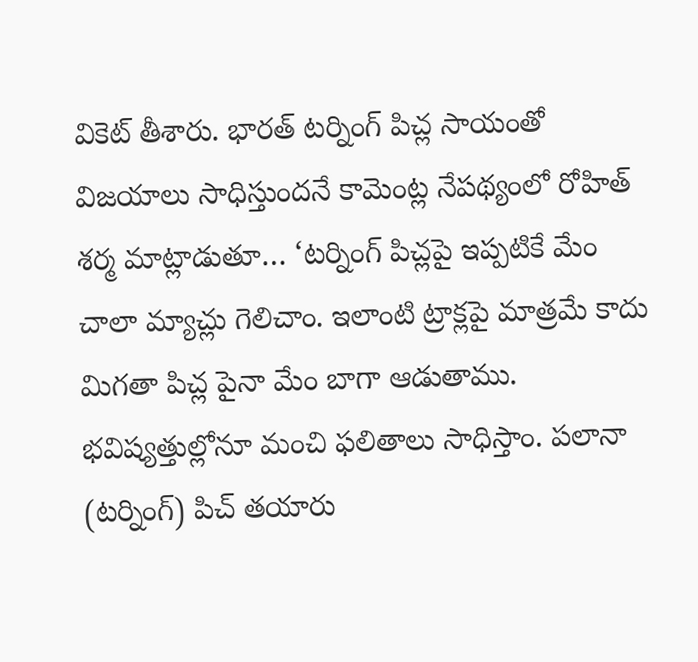వికెట్ తీశారు. భారత్ టర్నింగ్ పిచ్ల సాయంతో విజయాలు సాధిస్తుందనే కామెంట్ల నేపథ్యంలో రోహిత్ శర్మ మాట్లాడుతూ… ‘టర్నింగ్ పిచ్లపై ఇప్పటికే మేం చాలా మ్యాచ్లు గెలిచాం. ఇలాంటి ట్రాక్లపై మాత్రమే కాదు మిగతా పిచ్ల పైనా మేం బాగా ఆడుతాము. భవిష్యత్తుల్లోనూ మంచి ఫలితాలు సాధిస్తాం. పలానా (టర్నింగ్) పిచ్ తయారు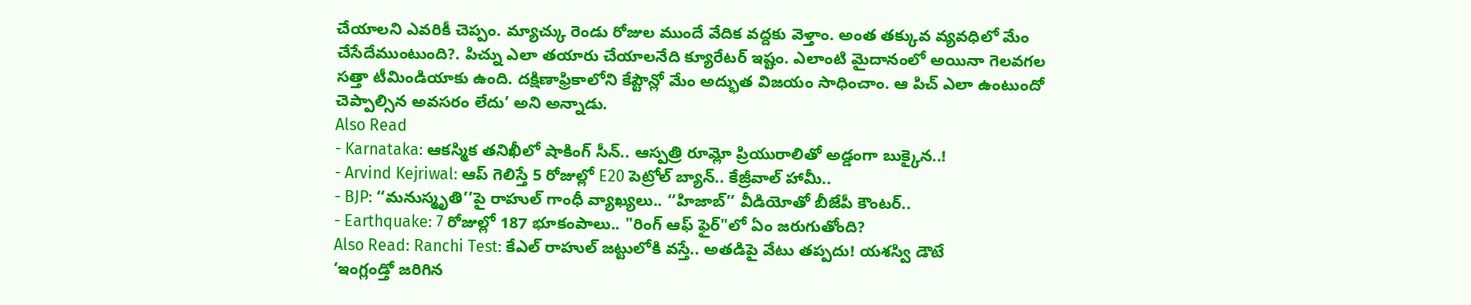చేయాలని ఎవరికీ చెప్పం. మ్యాచ్కు రెండు రోజుల ముందే వేదిక వద్దకు వెళ్తాం. అంత తక్కువ వ్యవధిలో మేం చేసేదేముంటుంది?. పిచ్ను ఎలా తయారు చేయాలనేది క్యూరేటర్ ఇష్టం. ఎలాంటి మైదానంలో అయినా గెలవగల సత్తా టీమిండియాకు ఉంది. దక్షిణాఫ్రికాలోని కేప్టౌన్లో మేం అద్భుత విజయం సాధించాం. ఆ పిచ్ ఎలా ఉంటుందో చెప్పాల్సిన అవసరం లేదు’ అని అన్నాడు.
Also Read
- Karnataka: ఆకస్మిక తనిఖీలో షాకింగ్ సీన్.. ఆస్పత్రి రూమ్లో ప్రియురాలితో అడ్డంగా బుక్కైన..!
- Arvind Kejriwal: ఆప్ గెలిస్తే 5 రోజుల్లో E20 పెట్రోల్ బ్యాన్.. కేజ్రీవాల్ హామీ..
- BJP: ‘‘మనుస్మృతి’’పై రాహుల్ గాంధీ వ్యాఖ్యలు.. ‘‘హిజాబ్’’ వీడియోతో బీజేపీ కౌంటర్..
- Earthquake: 7 రోజుల్లో 187 భూకంపాలు.. "రింగ్ ఆఫ్ ఫైర్"లో ఏం జరుగుతోంది?
Also Read: Ranchi Test: కేఎల్ రాహుల్ జట్టులోకి వస్తే.. అతడిపై వేటు తప్పదు! యశస్వి డౌటే
‘ఇంగ్లండ్తో జరిగిన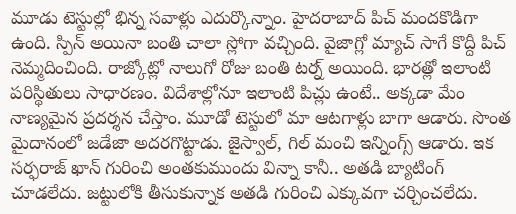మూడు టెస్టుల్లో భిన్న సవాళ్లు ఎదుర్కొన్నాం. హైదరాబాద్ పిచ్ మందకొడిగా ఉంది. స్పిన్ అయినా బంతి చాలా స్లోగా వచ్చింది. వైజాగ్లో మ్యాచ్ సాగే కొద్దీ పిచ్ నెమ్మదించింది. రాజ్కోట్లో నాలుగో రోజు బంతి టర్న్ అయింది. భారత్లో ఇలాంటి పరిస్థితులు సాధారణం. విదేశాల్లోనూ ఇలాంటి పిచ్లు ఉంటే.. అక్కడా మేం నాణ్యమైన ప్రదర్శన చేస్తాం. మూడో టెస్టులో మా ఆటగాళ్లు బాగా ఆడారు. సొంత మైదానంలో జడేజా అదరగొట్టాడు. జైస్వాల్, గిల్ మంచి ఇన్నింగ్స్ ఆడారు. ఇక సర్ఫరాజ్ ఖాన్ గురించి అంతకుముందు విన్నా కానీ.. అతడి బ్యాటింగ్ చూడలేదు. జట్టులోకి తీసుకున్నాక అతడి గురించి ఎక్కువగా చర్చించలేదు.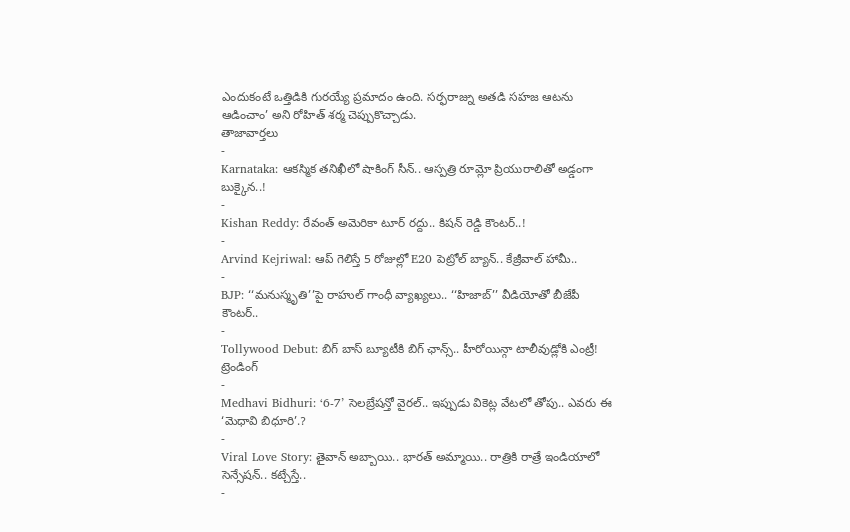ఎందుకంటే ఒత్తిడికి గురయ్యే ప్రమాదం ఉంది. సర్ఫరాజ్ను అతడి సహజ ఆటను ఆడించాం’ అని రోహిత్ శర్మ చెప్పుకొచ్చాడు.
తాజావార్తలు
-
Karnataka: ఆకస్మిక తనిఖీలో షాకింగ్ సీన్.. ఆస్పత్రి రూమ్లో ప్రియురాలితో అడ్డంగా బుక్కైన..!
-
Kishan Reddy: రేవంత్ అమెరికా టూర్ రద్దు.. కిషన్ రెడ్డి కౌంటర్..!
-
Arvind Kejriwal: ఆప్ గెలిస్తే 5 రోజుల్లో E20 పెట్రోల్ బ్యాన్.. కేజ్రీవాల్ హామీ..
-
BJP: ‘‘మనుస్మృతి’’పై రాహుల్ గాంధీ వ్యాఖ్యలు.. ‘‘హిజాబ్’’ వీడియోతో బీజేపీ కౌంటర్..
-
Tollywood Debut: బిగ్ బాస్ బ్యూటీకి బిగ్ ఛాన్స్.. హీరోయిన్గా టాలీవుడ్లోకి ఎంట్రీ!
ట్రెండింగ్
-
Medhavi Bidhuri: ‘6-7’ సెలబ్రేషన్తో వైరల్.. ఇప్పుడు వికెట్ల వేటలో తోపు.. ఎవరు ఈ ‘మెధావి బిధూరి’.?
-
Viral Love Story: తైవాన్ అబ్బాయి.. భారత్ అమ్మాయి.. రాత్రికి రాత్రే ఇండియాలో సెన్సేషన్.. కట్చేస్తే..
-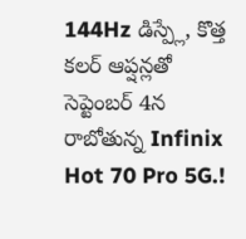144Hz డిస్ప్లే, కొత్త కలర్ ఆప్షన్లతో సెప్టెంబర్ 4న రాబోతున్న Infinix Hot 70 Pro 5G.!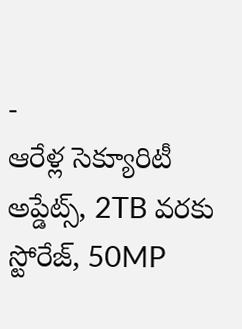-
ఆరేళ్ల సెక్యూరిటీ అప్డేట్స్, 2TB వరకు స్టోరేజ్, 50MP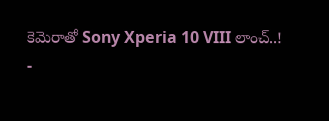కెమెరాతో Sony Xperia 10 VIII లాంచ్..!
-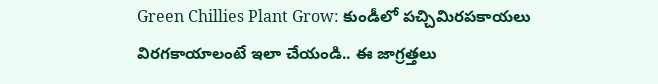Green Chillies Plant Grow: కుండీలో పచ్చిమిరపకాయలు విరగకాయాలంటే ఇలా చేయండి.. ఈ జాగ్రత్తలు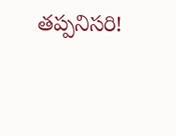తప్పనిసరి!